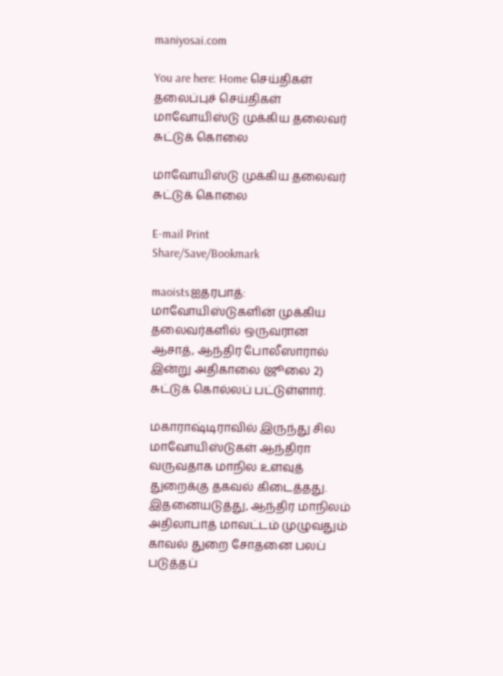maniyosai.com

You are here: Home செய்திகள் தலைப்புச் செய்திகள் மாவோயிஸ்டு முக்கிய தலைவர் சுட்டுக் கொலை

மாவோயிஸ்டு முக்கிய தலைவர் சுட்டுக் கொலை

E-mail Print
Share/Save/Bookmark

maoistsஐதரபாத்: மாவோயிஸ்டுகளின் முக்கிய தலைவர்களில் ஒருவரான ஆசாத், ஆந்திர போலீஸாரால் இன்று அதிகாலை (ஜூலை 2) சுட்டுக் கொல்லப் பட்டுள்ளார்.

மகாராஷ்டிராவில் இருந்து சில மாவோயிஸ்டுகள் ஆந்திரா வருவதாக மாநில உளவுத் துறைக்கு தகவல் கிடைத்தது. இதனையடுத்து, ஆந்திர மாநிலம் அதிலாபாத் மாவட்டம் முழுவதும் காவல் துறை சோதனை பலப் படுத்தப்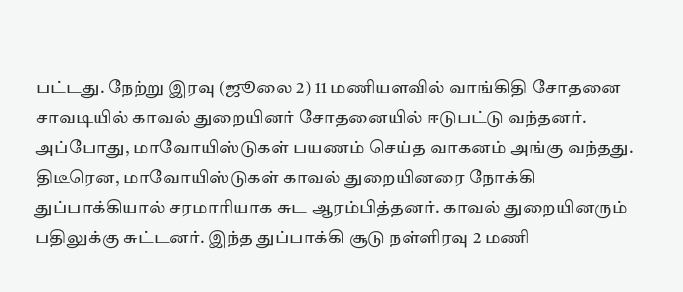பட்டது. நேற்று இரவு (ஜூலை 2) 11 மணியளவில் வாங்கிதி சோதனை சாவடியில் காவல் துறையினர் சோதனையில் ஈடுபட்டு வந்தனர். அப்போது, மாவோயிஸ்டுகள் பயணம் செய்த வாகனம் அங்கு வந்தது. திடீரென, மாவோயிஸ்டுகள் காவல் துறையினரை நோக்கி துப்பாக்கியால் சரமாரியாக சுட ஆரம்பித்தனர். காவல் துறையினரும் பதிலுக்கு சுட்டனர். இந்த துப்பாக்கி சூடு நள்ளிரவு 2 மணி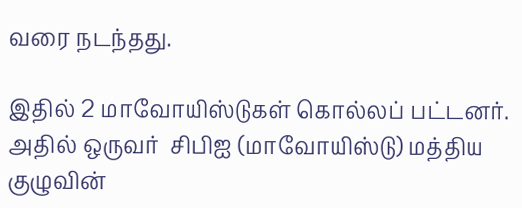வரை நடந்தது.

இதில் 2 மாவோயிஸ்டுகள் கொல்லப் பட்டனர். அதில் ஒருவர்  சிபிஐ (மாவோயிஸ்டு) மத்திய குழுவின்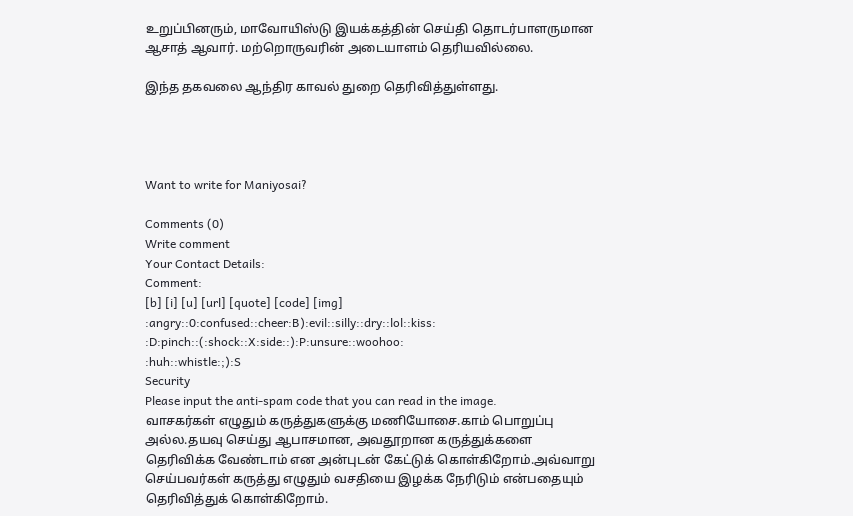உறுப்பினரும், மாவோயிஸ்டு இயக்கத்தின் செய்தி தொடர்பாளருமான ஆசாத் ஆவார். மற்றொருவரின் அடையாளம் தெரியவில்லை.

இந்த தகவலை ஆந்திர காவல் துறை தெரிவித்துள்ளது.




Want to write for Maniyosai?

Comments (0)
Write comment
Your Contact Details:
Comment:
[b] [i] [u] [url] [quote] [code] [img]
:angry::0:confused::cheer:B):evil::silly::dry::lol::kiss:
:D:pinch::(:shock::X:side::):P:unsure::woohoo:
:huh::whistle:;):S
Security
Please input the anti-spam code that you can read in the image.
வாசகர்கள் எழுதும் கருத்துகளுக்கு மணியோசை.காம் பொறுப்பு அல்ல.தயவு செய்து ஆபாசமான, அவதூறான கருத்துக்களை தெரிவிக்க வேண்டாம் என அன்புடன் கேட்டுக் கொள்கிறோம்.அவ்வாறு செய்பவர்கள் கருத்து எழுதும் வசதியை இழக்க நேரிடும் என்பதையும் தெரிவித்துக் கொள்கிறோம்.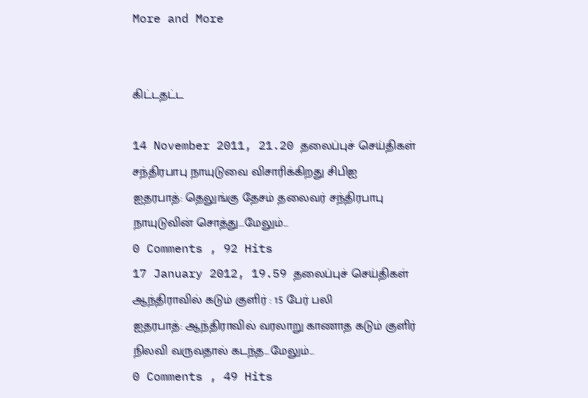More and More


கிட்டதட்ட

14 November 2011, 21.20 தலைப்புச் செய்திகள்
சந்திரபாபு நாயுடுவை விசாரிக்கிறது சிபிஐ
ஐதரபாத்: தெலுங்கு தேசம் தலைவர் சந்திரபாபு நாயுடுவின் சொத்து...மேலும்...
0 Comments , 92 Hits
17 January 2012, 19.59 தலைப்புச் செய்திகள்
ஆந்திராவில் கடும் குளிர் : 15 பேர் பலி
ஐதரபாத்: ஆந்திராவில் வரலாறு காணாத கடும் குளிர் நிலவி வருவதால் கடந்த...மேலும்...
0 Comments , 49 Hits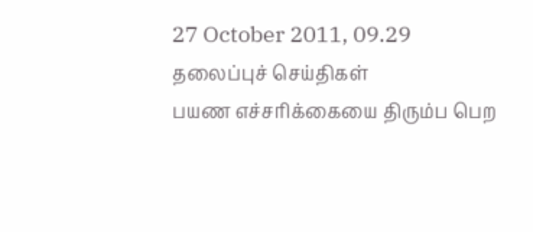27 October 2011, 09.29 தலைப்புச் செய்திகள்
பயண எச்சரிக்கையை திரும்ப பெற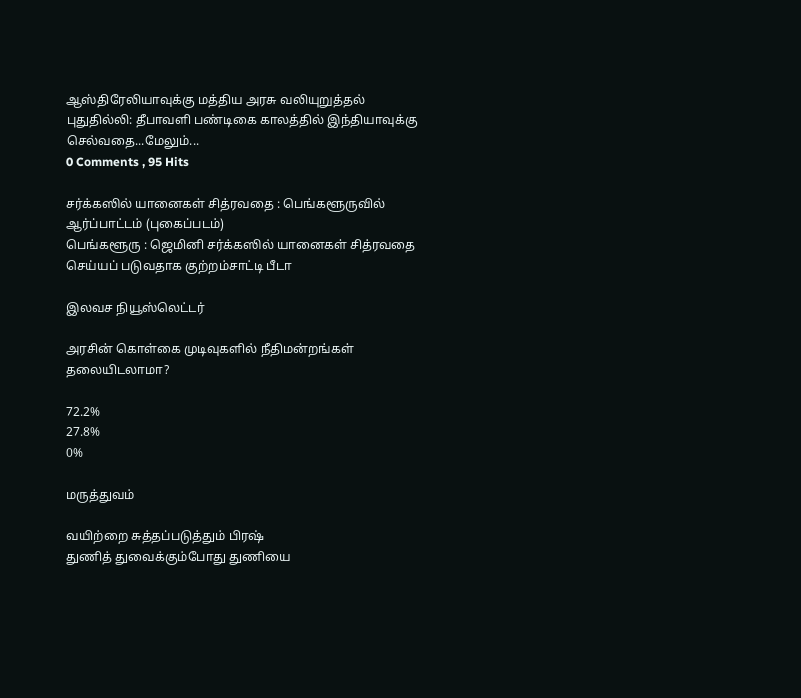ஆஸ்திரேலியாவுக்கு மத்திய அரசு வலியுறுத்தல்
புதுதில்லி: தீபாவளி பண்டிகை காலத்தில் இந்தியாவுக்கு செல்வதை...மேலும்...
0 Comments , 95 Hits

சர்க்கஸில் யானைகள் சித்ரவதை : பெங்களூருவில் ஆர்ப்பாட்டம் (புகைப்படம்)
பெங்களூரு : ஜெமினி சர்க்கஸில் யானைகள் சித்ரவதை செய்யப் படுவதாக குற்றம்சாட்டி பீடா

இலவச நியூஸ்லெட்டர்

அரசின் கொள்கை முடிவுகளில் நீதிமன்றங்கள் தலையிடலாமா?

72.2%
27.8%
0%

மருத்துவம்

வயிற்றை சுத்தப்படுத்தும் பிரஷ்
துணித் துவைக்கும்போது துணியை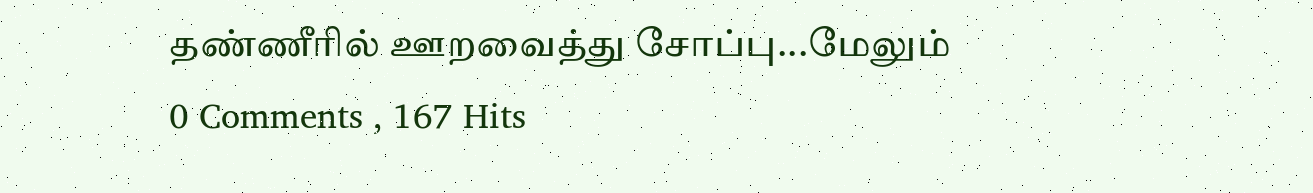தண்ணீரில் ஊறவைத்து சோப்பு...மேலும்
0 Comments , 167 Hits